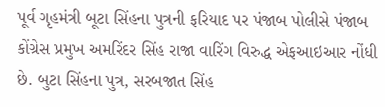પૂર્વ ગૃહમંત્રી બૂટા સિંહના પુત્રની ફરિયાદ પર પંજાબ પોલીસે પંજાબ કોંગ્રેસ પ્રમુખ અમરિંદર સિંહ રાજા વારિંગ વિરુદ્ધ એફઆઇઆર નોંધી છે. બુટા સિંહના પુત્ર, સરબજાત સિંહ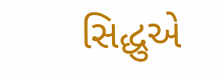સિદ્ધુએ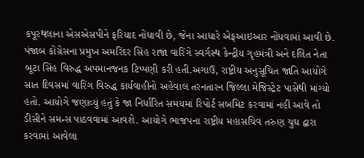કપૂરથલાના એસએસપીને ફરિયાદ નોંધાવી છે, જેના આધારે એફઆઇઆર નોંધવામાં આવી છે. પંજાબ કોંગ્રેસના પ્રમુખ અમરિંદર સિંહ રાજા વારિંગે સ્વર્ગસ્થ કેન્દ્રીય ગૃહમંત્રી અને દલિત નેતા બૂટા સિંહ વિરુદ્ધ અપમાનજનક ટિપ્પણી કરી હતી.અગાઉ, રાષ્ટ્રીય અનુસૂચિત જાતિ આયોગે સાત દિવસમાં વારિંગ વિરુદ્ધ કાર્યવાહીનો અહેવાલ તરનતારન જિલ્લા મેજિસ્ટ્રેટ પાસેથી માંગ્યો હતો. આયોગે જણાવ્યું હતું કે જા નિર્ધારિત સમયમાં રિપોર્ટ સબમિટ કરવામાં નહીં આવે તો ડીસીને સમન્સ પાઠવવામાં આવશે. આયોગે ભાજપના રાષ્ટ્રીય મહાસચિવ તરુણ ચુઘ દ્વારા કરવામાં આવેલા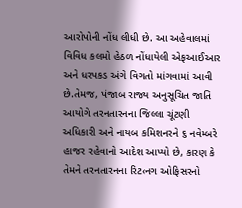આરોપોની નોંધ લીધી છે. આ અહેવાલમાં વિવિધ કલમો હેઠળ નોંધાયેલી એફઆઈઆર અને ધરપકડ અંગે વિગતો માંગવામાં આવી છે.તેમજ, પંજાબ રાજ્ય અનુસૂચિત જાતિ આયોગે તરનતારનના જિલ્લા ચૂંટણી અધિકારી અને નાયબ કમિશનરને ૬ નવેમ્બરે હાજર રહેવાનો આદેશ આપ્યો છે, કારણ કે તેમને તરનતારનના રિટ‹નગ ઓફિસરનો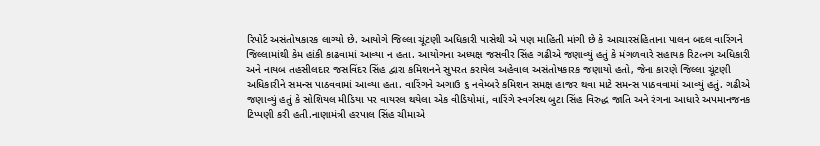રિપોર્ટ અસંતોષકારક લાગ્યો છે. આયોગે જિલ્લા ચૂંટણી અધિકારી પાસેથી એ પણ માહિતી માંગી છે કે આચારસંહિતાના પાલન બદલ વારિંગને જિલ્લામાંથી કેમ હાંકી કાઢવામાં આવ્યા ન હતા. આયોગના અધ્યક્ષ જસવીર સિંહ ગઢીએ જણાવ્યું હતું કે મંગળવારે સહાયક રિટ‹નગ અધિકારી અને નાયબ તહસીલદાર જસવિંદર સિંહ દ્વારા કમિશનને સુપરત કરાયેલ અહેવાલ અસંતોષકારક જણાયો હતો, જેના કારણે જિલ્લા ચૂંટણી અધિકારીને સમન્સ પાઠવવામાં આવ્યા હતા. વારિંગને અગાઉ ૬ નવેમ્બરે કમિશન સમક્ષ હાજર થવા માટે સમન્સ પાઠવવામાં આવ્યું હતું. ગઢીએ જણાવ્યું હતું કે સોશિયલ મીડિયા પર વાયરલ થયેલા એક વીડિયોમાં, વારિંગે સ્વર્ગસ્થ બુટા સિંહ વિરુદ્ધ જાતિ અને રંગના આધારે અપમાનજનક ટિપ્પણી કરી હતી.નાણામંત્રી હરપાલ સિંહ ચીમાએ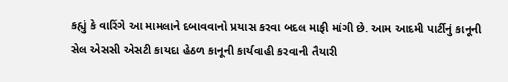કહ્યું કે વારિંગે આ મામલાને દબાવવાનો પ્રયાસ કરવા બદલ માફી માંગી છે. આમ આદમી પાર્ટીનું કાનૂની સેલ એસસી એસટી કાયદા હેઠળ કાનૂની કાર્યવાહી કરવાની તૈયારી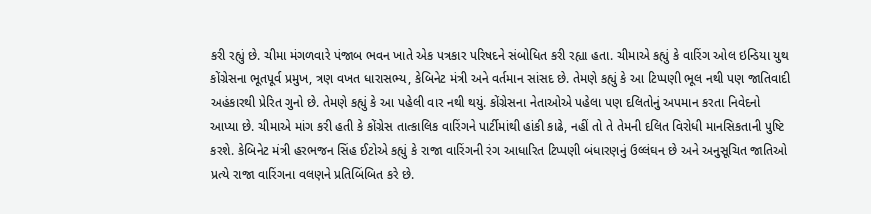કરી રહ્યું છે. ચીમા મંગળવારે પંજાબ ભવન ખાતે એક પત્રકાર પરિષદને સંબોધિત કરી રહ્યા હતા. ચીમાએ કહ્યું કે વારિંગ ઓલ ઇન્ડિયા યુથ કોંગ્રેસના ભૂતપૂર્વ પ્રમુખ, ત્રણ વખત ધારાસભ્ય, કેબિનેટ મંત્રી અને વર્તમાન સાંસદ છે. તેમણે કહ્યું કે આ ટિપ્પણી ભૂલ નથી પણ જાતિવાદી અહંકારથી પ્રેરિત ગુનો છે. તેમણે કહ્યું કે આ પહેલી વાર નથી થયું. કોંગ્રેસના નેતાઓએ પહેલા પણ દલિતોનું અપમાન કરતા નિવેદનો આપ્યા છે. ચીમાએ માંગ કરી હતી કે કોંગ્રેસ તાત્કાલિક વારિંગને પાર્ટીમાંથી હાંકી કાઢે, નહીં તો તે તેમની દલિત વિરોધી માનસિકતાની પુષ્ટિ કરશે. કેબિનેટ મંત્રી હરભજન સિંહ ઈટોએ કહ્યું કે રાજા વારિંગની રંગ આધારિત ટિપ્પણી બંધારણનું ઉલ્લંઘન છે અને અનુસૂચિત જાતિઓ પ્રત્યે રાજા વારિંગના વલણને પ્રતિબિંબિત કરે છે.